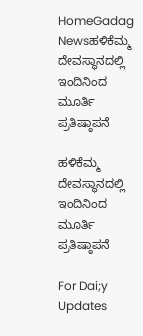HomeGadag Newsಹಳಿಕೆಮ್ಮ ದೇವಸ್ಥಾನದಲ್ಲಿ ಇಂದಿನಿಂದ ಮೂರ್ತಿ ಪ್ರತಿಷ್ಠಾಪನೆ

ಹಳಿಕೆಮ್ಮ ದೇವಸ್ಥಾನದಲ್ಲಿ ಇಂದಿನಿಂದ ಮೂರ್ತಿ ಪ್ರತಿಷ್ಠಾಪನೆ

For Dai;y Updates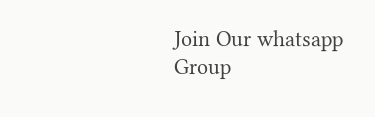Join Our whatsapp Group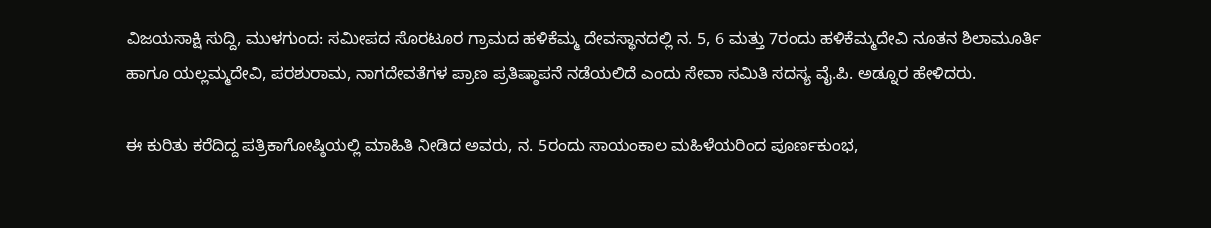ವಿಜಯಸಾಕ್ಷಿ ಸುದ್ದಿ, ಮುಳಗುಂದ: ಸಮೀಪದ ಸೊರಟೂರ ಗ್ರಾಮದ ಹಳಿಕೆಮ್ಮ ದೇವಸ್ಥಾನದಲ್ಲಿ ನ. 5, 6 ಮತ್ತು 7ರಂದು ಹಳಿಕೆಮ್ಮದೇವಿ ನೂತನ ಶಿಲಾಮೂರ್ತಿ ಹಾಗೂ ಯಲ್ಲಮ್ಮದೇವಿ, ಪರಶುರಾಮ, ನಾಗದೇವತೆಗಳ ಪ್ರಾಣ ಪ್ರತಿಷ್ಠಾಪನೆ ನಡೆಯಲಿದೆ ಎಂದು ಸೇವಾ ಸಮಿತಿ ಸದಸ್ಯ ವೈ.ಪಿ. ಅಡ್ನೂರ ಹೇಳಿದರು.

ಈ ಕುರಿತು ಕರೆದಿದ್ದ ಪತ್ರಿಕಾಗೋಷ್ಠಿಯಲ್ಲಿ ಮಾಹಿತಿ ನೀಡಿದ ಅವರು, ನ. 5ರಂದು ಸಾಯಂಕಾಲ ಮಹಿಳೆಯರಿಂದ ಪೂರ್ಣಕುಂಭ,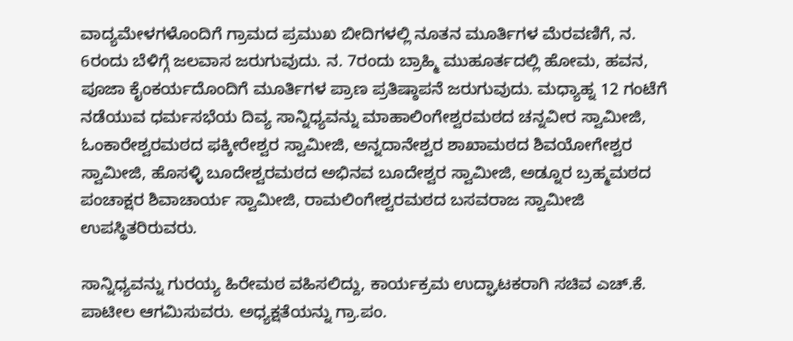ವಾದ್ಯಮೇಳಗಳೊಂದಿಗೆ ಗ್ರಾಮದ ಪ್ರಮುಖ ಬೀದಿಗಳಲ್ಲಿ ನೂತನ ಮೂರ್ತಿಗಳ ಮೆರವಣಿಗೆ, ನ. 6ರಂದು ಬೆಳಿಗ್ಗೆ ಜಲವಾಸ ಜರುಗುವುದು. ನ. 7ರಂದು ಬ್ರಾಹ್ಮಿ ಮುಹೂರ್ತದಲ್ಲಿ ಹೋಮ, ಹವನ, ಪೂಜಾ ಕೈಂಕರ್ಯದೊಂದಿಗೆ ಮೂರ್ತಿಗಳ ಪ್ರಾಣ ಪ್ರತಿಷ್ಠಾಪನೆ ಜರುಗುವುದು. ಮಧ್ಯಾಹ್ನ 12 ಗಂಟೆಗೆ ನಡೆಯುವ ಧರ್ಮಸಭೆಯ ದಿವ್ಯ ಸಾನ್ನಿಧ್ಯವನ್ನು ಮಾಹಾಲಿಂಗೇಶ್ವರಮಠದ ಚನ್ನವೀರ ಸ್ವಾಮೀಜಿ, ಓಂಕಾರೇಶ್ವರಮಠದ ಫಕ್ಕೀರೇಶ್ವರ ಸ್ವಾಮೀಜಿ, ಅನ್ನದಾನೇಶ್ವರ ಶಾಖಾಮಠದ ಶಿವಯೋಗೇಶ್ವರ ಸ್ವಾಮೀಜಿ, ಹೊಸಳ್ಳಿ ಬೂದೇಶ್ವರಮಠದ ಅಭಿನವ ಬೂದೇಶ್ವರ ಸ್ವಾಮೀಜಿ, ಅಡ್ನೂರ ಬ್ರಹ್ಮಮಠದ ಪಂಚಾಕ್ಷರ ಶಿವಾಚಾರ್ಯ ಸ್ವಾಮೀಜಿ, ರಾಮಲಿಂಗೇಶ್ವರಮಠದ ಬಸವರಾಜ ಸ್ವಾಮೀಜಿ ಉಪಸ್ಥಿತರಿರುವರು.

ಸಾನ್ನಿಧ್ಯವನ್ನು ಗುರಯ್ಯ ಹಿರೇಮಠ ವಹಿಸಲಿದ್ದು, ಕಾರ್ಯಕ್ರಮ ಉದ್ಘಾಟಕರಾಗಿ ಸಚಿವ ಎಚ್.ಕೆ. ಪಾಟೀಲ ಆಗಮಿಸುವರು. ಅಧ್ಯಕ್ಷತೆಯನ್ನು ಗ್ರಾ.ಪಂ.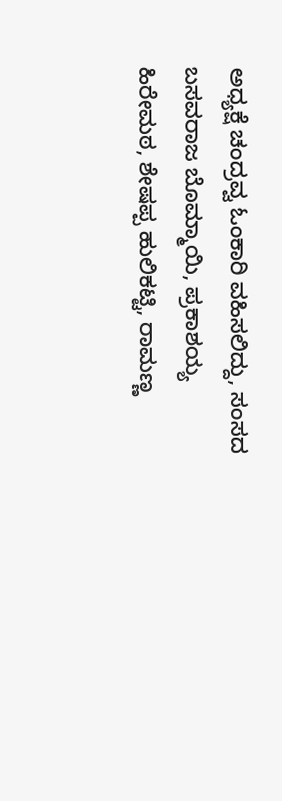ಅಧ್ಯಕ್ಷೆ ಚಂದ್ರವ್ವ ಓಂಕಾರಿ ವಹಿಸಲಿದ್ದು, ಸಂಸದ ಬಸವರಾಜ ಬೊಮ್ಮಾಯಿ, ಪ್ರಕಾಶಯ್ಯ ಹಿರೇಮಠ, ಶೇಷಪ್ಪ ಹುಲಿಕಟ್ಟಿ, ರಾಮಣ್ಣ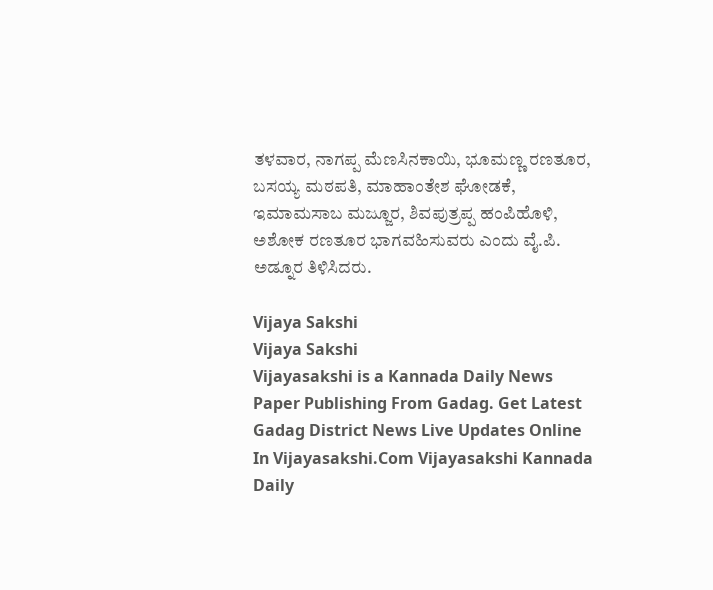ತಳವಾರ, ನಾಗಪ್ಪ ಮೆಣಸಿನಕಾಯಿ, ಭೂಮಣ್ಣ ರಣತೂರ, ಬಸಯ್ಯ ಮಠಪತಿ, ಮಾಹಾಂತೇಶ ಘೋಡಕೆ, ಇಮಾಮಸಾಬ ಮಜ್ಜೂರ, ಶಿವಪುತ್ರಪ್ಪ ಹಂಪಿಹೊಳಿ, ಅಶೋಕ ರಣತೂರ ಭಾಗವಹಿಸುವರು ಎಂದು ವೈ.ಪಿ. ಅಡ್ನೂರ ತಿಳಿಸಿದರು.

Vijaya Sakshi
Vijaya Sakshi
Vijayasakshi is a Kannada Daily News Paper Publishing From Gadag. Get Latest Gadag District News Live Updates Online In Vijayasakshi.Com Vijayasakshi Kannada Daily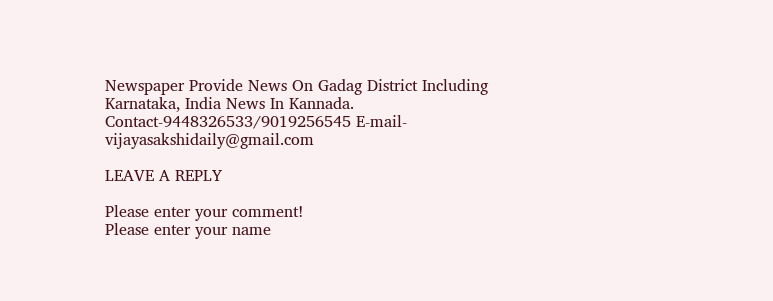Newspaper Provide News On Gadag District Including Karnataka, India News In Kannada. Contact-9448326533/9019256545 E-mail-vijayasakshidaily@gmail.com

LEAVE A REPLY

Please enter your comment!
Please enter your name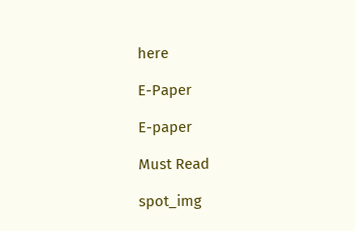here

E-Paper

E-paper

Must Read

spot_img